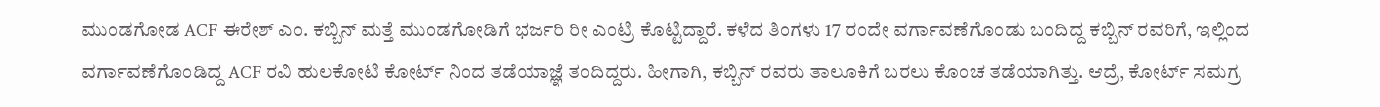ಮುಂಡಗೋಡ ACF ಈರೇಶ್ ಎಂ. ಕಬ್ಬಿನ್ ಮತ್ತೆ ಮುಂಡಗೋಡಿಗೆ ಭರ್ಜರಿ ರೀ ಎಂಟ್ರಿ ಕೊಟ್ಟಿದ್ದಾರೆ. ಕಳೆದ ತಿಂಗಳು 17 ರಂದೇ ವರ್ಗಾವಣೆಗೊಂಡು ಬಂದಿದ್ದ ಕಬ್ಬಿನ್ ರವರಿಗೆ, ಇಲ್ಲಿಂದ ವರ್ಗಾವಣೆಗೊಂಡಿದ್ದ ACF ರವಿ ಹುಲಕೋಟಿ ಕೋರ್ಟ್ ನಿಂದ ತಡೆಯಾಜ್ಞೆ ತಂದಿದ್ದರು. ಹೀಗಾಗಿ, ಕಬ್ಬಿನ್ ರವರು ತಾಲೂಕಿಗೆ ಬರಲು ಕೊಂಚ ತಡೆಯಾಗಿತ್ತು. ಆದ್ರೆ, ಕೋರ್ಟ್ ಸಮಗ್ರ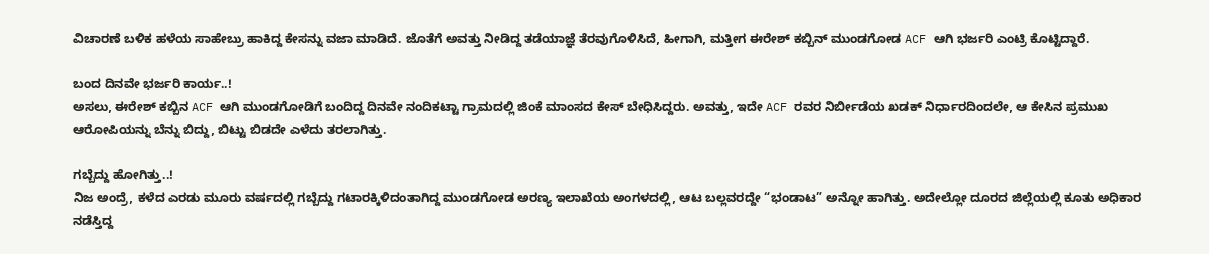ವಿಚಾರಣೆ ಬಳಿಕ ಹಳೆಯ ಸಾಹೇಬ್ರು ಹಾಕಿದ್ದ ಕೇಸನ್ನು ವಜಾ ಮಾಡಿದೆ. ಜೊತೆಗೆ ಅವತ್ತು ನೀಡಿದ್ದ ತಡೆಯಾಜ್ಞೆ ತೆರವುಗೊಳಿಸಿದೆ, ಹೀಗಾಗಿ, ಮತ್ತೀಗ ಈರೇಶ್ ಕಬ್ಬಿನ್ ಮುಂಡಗೋಡ ACF ಆಗಿ ಭರ್ಜರಿ ಎಂಟ್ರಿ ಕೊಟ್ಟಿದ್ದಾರೆ.

ಬಂದ ದಿನವೇ ಭರ್ಜರಿ ಕಾರ್ಯ..!
ಅಸಲು, ಈರೇಶ್ ಕಬ್ಬಿನ ACF ಆಗಿ ಮುಂಡಗೋಡಿಗೆ ಬಂದಿದ್ದ ದಿನವೇ ನಂದಿಕಟ್ಟಾ ಗ್ರಾಮದಲ್ಲಿ ಜಿಂಕೆ ಮಾಂಸದ ಕೇಸ್ ಬೇಧಿಸಿದ್ದರು. ಅವತ್ತು, ಇದೇ ACF ರವರ ನಿರ್ಬೀಡೆಯ ಖಡಕ್ ನಿರ್ಧಾರದಿಂದಲೇ, ಆ ಕೇಸಿನ ಪ್ರಮುಖ ಆರೋಪಿಯನ್ನು ಬೆನ್ನು ಬಿದ್ದು, ಬಿಟ್ಟು ಬಿಡದೇ ಎಳೆದು ತರಲಾಗಿತ್ತು.

ಗಬ್ಬೆದ್ದು ಹೋಗಿತ್ತು..!
ನಿಜ ಅಂದ್ರೆ, ಕಳೆದ ಎರಡು ಮೂರು ವರ್ಷದಲ್ಲಿ ಗಬ್ಬೆದ್ದು ಗಟಾರಕ್ಕಿಳಿದಂತಾಗಿದ್ದ ಮುಂಡಗೋಡ ಅರಣ್ಯ ಇಲಾಖೆಯ ಅಂಗಳದಲ್ಲಿ, ಆಟ ಬಲ್ಲವರದ್ದೇ “ಭಂಡಾಟ” ಅನ್ನೋ ಹಾಗಿತ್ತು. ಅದೇಲ್ಲೋ ದೂರದ ಜಿಲ್ಲೆಯಲ್ಲಿ ಕೂತು ಅಧಿಕಾರ ನಡೆಸ್ತಿದ್ದ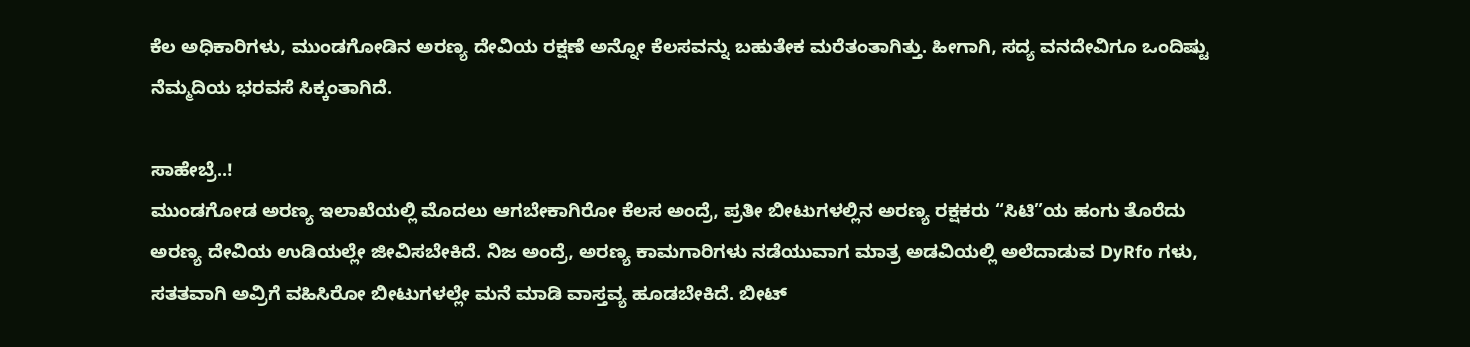ಕೆಲ ಅಧಿಕಾರಿಗಳು, ಮುಂಡಗೋಡಿನ ಅರಣ್ಯ ದೇವಿಯ ರಕ್ಷಣೆ ಅನ್ನೋ ಕೆಲಸವನ್ನು ಬಹುತೇಕ ಮರೆತಂತಾಗಿತ್ತು. ಹೀಗಾಗಿ, ಸದ್ಯ ವನದೇವಿಗೂ ಒಂದಿಷ್ಟು ನೆಮ್ಮದಿಯ ಭರವಸೆ ಸಿಕ್ಕಂತಾಗಿದೆ.

ಸಾಹೇಬ್ರೆ..!
ಮುಂಡಗೋಡ ಅರಣ್ಯ ಇಲಾಖೆಯಲ್ಲಿ ಮೊದಲು ಆಗಬೇಕಾಗಿರೋ ಕೆಲಸ ಅಂದ್ರೆ, ಪ್ರತೀ ಬೀಟುಗಳಲ್ಲಿನ ಅರಣ್ಯ ರಕ್ಷಕರು “ಸಿಟಿ”ಯ ಹಂಗು ತೊರೆದು ಅರಣ್ಯ ದೇವಿಯ ಉಡಿಯಲ್ಲೇ ಜೀವಿಸಬೇಕಿದೆ. ನಿಜ ಅಂದ್ರೆ, ಅರಣ್ಯ ಕಾಮಗಾರಿಗಳು ನಡೆಯುವಾಗ ಮಾತ್ರ ಅಡವಿಯಲ್ಲಿ ಅಲೆದಾಡುವ DyRfo ಗಳು, ಸತತವಾಗಿ ಅವ್ರಿಗೆ ವಹಿಸಿರೋ ಬೀಟುಗಳಲ್ಲೇ ಮನೆ ಮಾಡಿ ವಾಸ್ತವ್ಯ ಹೂಡಬೇಕಿದೆ. ಬೀಟ್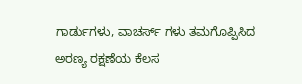ಗಾರ್ಡುಗಳು, ವಾಚರ್ಸ್ ಗಳು ತಮಗೊಪ್ಪಿಸಿದ ಅರಣ್ಯ ರಕ್ಷಣೆಯ ಕೆಲಸ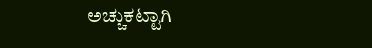ಅಚ್ಚುಕಟ್ಟಾಗಿ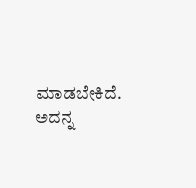ಮಾಡಬೇಕಿದೆ. ಅದನ್ನ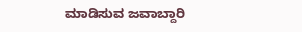ಮಾಡಿಸುವ ಜವಾಬ್ದಾರಿ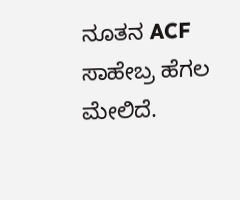ನೂತನ ACF ಸಾಹೇಬ್ರ ಹೆಗಲ ಮೇಲಿದೆ.